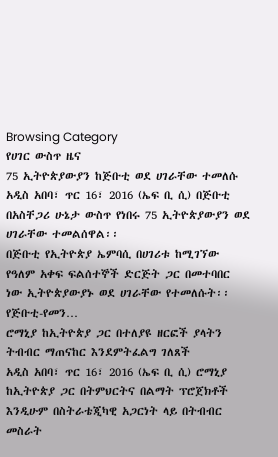Browsing Category
የሀገር ውስጥ ዜና
75 ኢትዮጵያውያን ከጅቡቲ ወደ ሀገራቸው ተመለሱ
አዲስ አበባ፣ ጥር 16፣ 2016 (ኤፍ ቢ ሲ) በጅቡቲ በአስቸጋሪ ሁኔታ ውስጥ የነበሩ 75 ኢትዮጵያውያን ወደ ሀገራቸው ተመልሰዋል፡፡
በጅቡቲ የኢትዮጵያ ኤምባሲ በሀገሪቱ ከሚገኘው የዓለም አቀፍ ፍልሰተኞች ድርጅት ጋር በመተባበር ነው ኢትዮጵያውያኑ ወደ ሀገራቸው የተመለሱት፡፡
የጅቡቲ-የመን…
ሮማኒያ ከኢትዮጵያ ጋር በተለያዩ ዘርፎች ያላትን ትብብር ማጠናከር እንደምትፈልግ ገለጸች
አዲስ አበባ፣ ጥር 16፣ 2016 (ኤፍ ቢ ሲ) ሮማኒያ ከኢትዮጵያ ጋር በትምህርትና በልማት ፕሮጀክቶች እንዲሁም በስትራቴጂካዊ አጋርነት ላይ በትብብር መስራት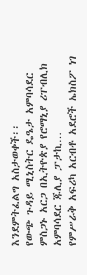እንደምትፈልግ አስታወቀች፡፡
የውጭ ጉዳይ ሚኒስትር ዴዔታ አምባሳደር ምስጋኑ አርጋ በኢትዮጵያ የሮማኒያ ሪፐብሊክ አምባሳደር ጁሊያ ፓታኪ…
የምሥራቅ አፍሪካ አርብቶ አደሮች ኤክስፖ ነገ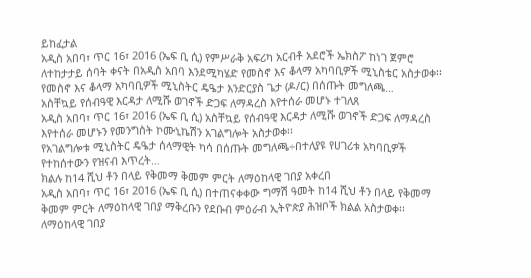ይከፈታል
አዲስ አበባ፣ ጥር 16፣ 2016 (ኤፍ ቢ ሲ) የምሥራቅ አፍሪካ አርብቶ አደሮች ኤክስፖ ከነገ ጀምሮ ለተከታታይ ሰባት ቀናት በአዲስ አበባ እንደሚካሄድ የመስኖ እና ቆላማ አካባቢዎች ሚኒስቴር አስታወቀ፡፡
የመስኖ እና ቆላማ አካባቢዎች ሚኒስትር ዴዔታ እንድርያስ ጌታ (ዶ/ር) በሰጡት መግለጫ…
አስቸኳይ የሰብዓዊ እርዳታ ለሚሹ ወገኖች ድጋፍ ለማዳረስ እየተሰራ መሆኑ ተገለጸ
አዲስ አበባ፣ ጥር 16፣ 2016 (ኤፍ ቢ ሲ) አስቸኳይ የሰብዓዊ እርዳታ ለሚሹ ወገኖች ድጋፍ ለማዳረስ እየተሰራ መሆኑን የመንግስት ኮሙኒኬሽን አገልግሎት አስታወቀ፡፡
የአገልግሎቱ ሚኒስትር ዴዔታ ሰላማዊት ካሳ በሰጡት መግለጫ÷በተለያዩ የሀገሪቱ አካባቢዎች የተከሰተውን የዝናብ እጥረት…
ክልሉ ከ14 ሺህ ቶን በላይ የቅመማ ቅመም ምርት ለማዕከላዊ ገበያ አቀረበ
አዲስ አበባ፣ ጥር 16፣ 2016 (ኤፍ ቢ ሲ) በተጠናቀቀው ግማሽ ዓመት ከ14 ሺህ ቶን በላይ የቅመማ ቅመም ምርት ለማዕከላዊ ገበያ ማቅረቡን የደቡብ ምዕራብ ኢትዮጵያ ሕዝቦች ክልል አስታወቀ፡፡
ለማዕከላዊ ገበያ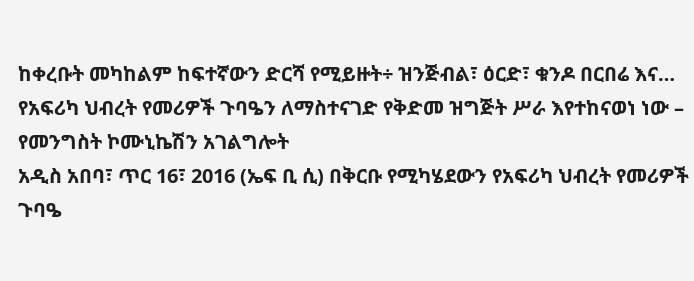ከቀረቡት መካከልም ከፍተኛውን ድርሻ የሚይዙት÷ ዝንጅብል፣ ዕርድ፣ ቁንዶ በርበሬ እና…
የአፍሪካ ህብረት የመሪዎች ጉባዔን ለማስተናገድ የቅድመ ዝግጅት ሥራ እየተከናወነ ነው – የመንግስት ኮሙኒኬሽን አገልግሎት
አዲስ አበባ፣ ጥር 16፣ 2016 (ኤፍ ቢ ሲ) በቅርቡ የሚካሄደውን የአፍሪካ ህብረት የመሪዎች ጉባዔ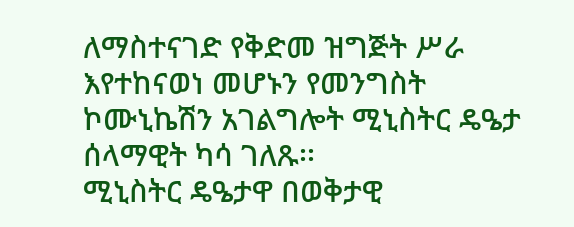ለማስተናገድ የቅድመ ዝግጅት ሥራ እየተከናወነ መሆኑን የመንግስት ኮሙኒኬሽን አገልግሎት ሚኒስትር ዴዔታ ሰላማዊት ካሳ ገለጹ፡፡
ሚኒስትር ዴዔታዋ በወቅታዊ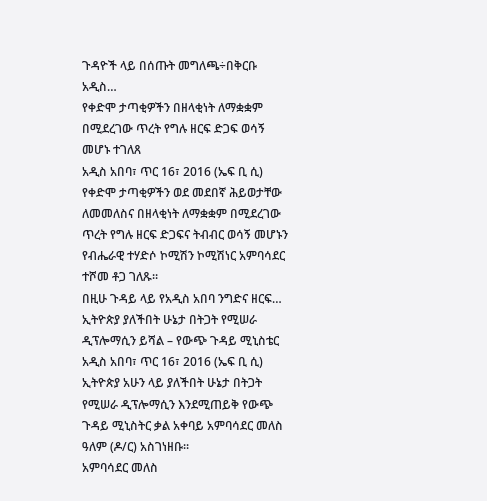ጉዳዮች ላይ በሰጡት መግለጫ÷በቅርቡ አዲስ…
የቀድሞ ታጣቂዎችን በዘላቂነት ለማቋቋም በሚደረገው ጥረት የግሉ ዘርፍ ድጋፍ ወሳኝ መሆኑ ተገለጸ
አዲስ አበባ፣ ጥር 16፣ 2016 (ኤፍ ቢ ሲ) የቀድሞ ታጣቂዎችን ወደ መደበኛ ሕይወታቸው ለመመለስና በዘላቂነት ለማቋቋም በሚደረገው ጥረት የግሉ ዘርፍ ድጋፍና ትብብር ወሳኝ መሆኑን የብሔራዊ ተሃድሶ ኮሚሽን ኮሚሽነር አምባሳደር ተሾመ ቶጋ ገለጹ።
በዚሁ ጉዳይ ላይ የአዲስ አበባ ንግድና ዘርፍ…
ኢትዮጵያ ያለችበት ሁኔታ በትጋት የሚሠራ ዲፕሎማሲን ይሻል – የውጭ ጉዳይ ሚኒስቴር
አዲስ አበባ፣ ጥር 16፣ 2016 (ኤፍ ቢ ሲ) ኢትዮጵያ አሁን ላይ ያለችበት ሁኔታ በትጋት የሚሠራ ዲፕሎማሲን እንደሚጠይቅ የውጭ ጉዳይ ሚኒስትር ቃል አቀባይ አምባሳደር መለስ ዓለም (ዶ/ር) አስገነዘቡ፡፡
አምባሳደር መለስ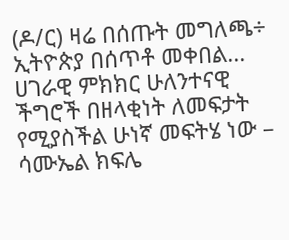(ዶ/ር) ዛሬ በሰጡት መግለጫ÷ ኢትዮጵያ በሰጥቶ መቀበል…
ሀገራዊ ምክክር ሁለንተናዊ ችግሮች በዘላቂነት ለመፍታት የሚያስችል ሁነኛ መፍትሄ ነው – ሳሙኤል ክፍሌ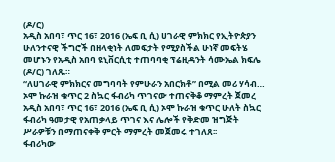(ዶ/ር)
አዲስ አበባ፣ ጥር 16፣ 2016 (ኤፍ ቢ ሲ) ሀገራዊ ምክክር የኢትዮጵያን ሁለንተናዊ ችግሮች በዘላቂነት ለመፍታት የሚያስችል ሁነኛ መፍትሄ መሆኑን የአዲስ አበባ ዩኒቨርሲቲ ተጠባባቂ ፕሬዚዳንት ሳሙኤል ክፍሌ (ዶ/ር) ገለጹ።
“ለሀገራዊ ምክክርና መግባባት የምሁራን አበርክቶ” በሚል መሪ ሃሳብ…
ኦሞ ኩራዝ ቁጥር 2 ስኳር ፋብሪካ ጥገናው ተጠናቅቆ ማምረት ጀመረ
አዲስ አበባ፣ ጥር 16፣ 2016 (ኤፍ ቢ ሲ) ኦሞ ኩራዝ ቁጥር ሁለት ስኳር ፋብሪካ ዓመታዊ የአጠቃላይ ጥገና እና ሌሎች የቅድመ ዝግጅት ሥራዎቹን በማጠናቀቅ ምርት ማምረት መጀመሩ ተገለጸ፡፡
ፋብሪካው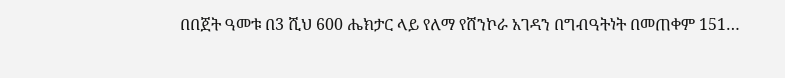በበጀት ዓመቱ በ3 ሺህ 600 ሔክታር ላይ የለማ የሸንኮራ አገዳን በግብዓትነት በመጠቀም 151…